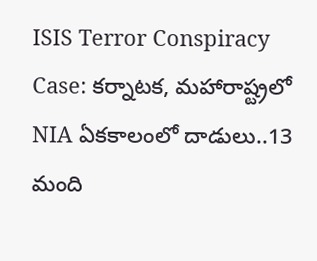ISIS Terror Conspiracy Case: కర్నాటక, మహారాష్ట్రలో NIA ఏకకాలంలో దాడులు..13 మంది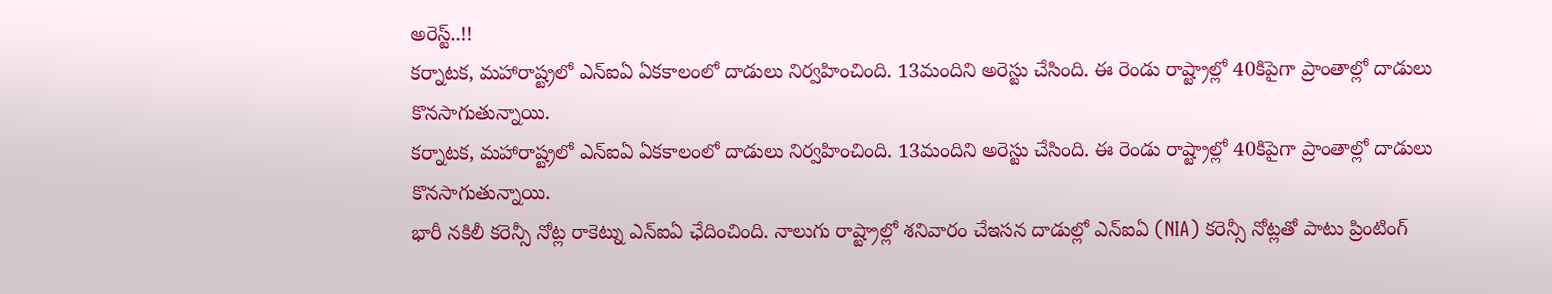అరెస్ట్..!!
కర్నాటక, మహారాష్ట్రలో ఎన్ఐఏ ఏకకాలంలో దాడులు నిర్వహించింది. 13మందిని అరెస్టు చేసింది. ఈ రెండు రాష్ట్రాల్లో 40కిపైగా ప్రాంతాల్లో దాడులు కొనసాగుతున్నాయి.
కర్నాటక, మహారాష్ట్రలో ఎన్ఐఏ ఏకకాలంలో దాడులు నిర్వహించింది. 13మందిని అరెస్టు చేసింది. ఈ రెండు రాష్ట్రాల్లో 40కిపైగా ప్రాంతాల్లో దాడులు కొనసాగుతున్నాయి.
భారీ నకిలీ కరెన్సీ నోట్ల రాకెట్ను ఎన్ఐఏ ఛేదించింది. నాలుగు రాష్ట్రాల్లో శనివారం చేఇసన దాడుల్లో ఎన్ఐఏ (NIA) కరెన్సీ నోట్లతో పాటు ప్రింటింగ్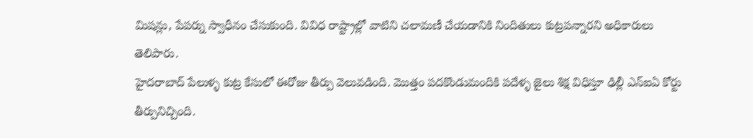మిషన్లు, పేపర్ను స్వాధీనం చేసుకుంది. వివిధ రాష్ట్రాల్లో వాటిని చలామణీ చేయడానికి నిందితులు కుట్రపన్నారని అధికారులు తెలిపారు.
హైదరాబాద్ పేలుళ్ళ కుట్ర కేసులో ఈరోజు తీర్పు వెలువడింది. మొత్తం పదకొండుమందికి పదేళ్ళ జైలు శిక్ష విధిస్తూ ఢిల్లీ ఎన్ఐఏ కోర్టు తీర్పునిచ్చింది.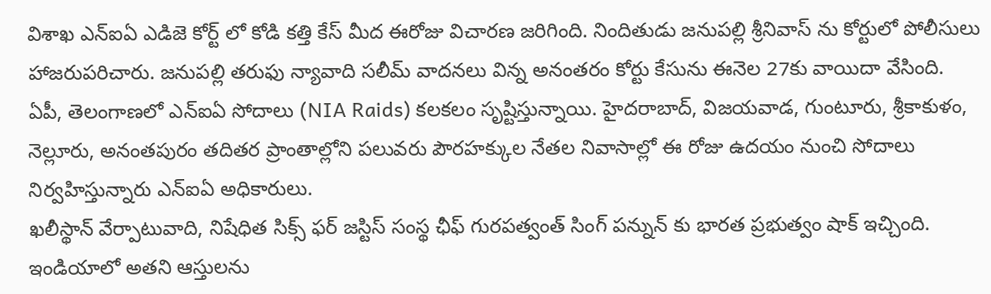విశాఖ ఎన్ఐఏ ఎడిజె కోర్ట్ లో కోడి కత్తి కేస్ మీద ఈరోజు విచారణ జరిగింది. నిందితుడు జనుపల్లి శ్రీనివాస్ ను కోర్టులో పోలీసులు హాజరుపరిచారు. జనుపల్లి తరుఫు న్యావాది సలీమ్ వాదనలు విన్న అనంతరం కోర్టు కేసును ఈనెల 27కు వాయిదా వేసింది.
ఏపీ, తెలంగాణలో ఎన్ఐఏ సోదాలు (NIA Raids) కలకలం సృష్టిస్తున్నాయి. హైదరాబాద్, విజయవాడ, గుంటూరు, శ్రీకాకుళం, నెల్లూరు, అనంతపురం తదితర ప్రాంతాల్లోని పలువరు పౌరహక్కుల నేతల నివాసాల్లో ఈ రోజు ఉదయం నుంచి సోదాలు నిర్వహిస్తున్నారు ఎన్ఐఏ అధికారులు.
ఖలీస్థాన్ వేర్పాటువాది, నిషేధిత సిక్స్ ఫర్ జస్టిస్ సంస్థ ఛీఫ్ గురపత్వంత్ సింగ్ పన్నున్ కు భారత ప్రభుత్వం షాక్ ఇచ్చింది. ఇండియాలో అతని ఆస్తులను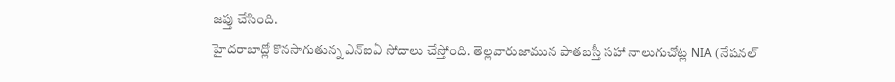జప్తు చేసింది.
హైదరాబాద్లో కొనసాగుతున్న ఎన్ఐఏ సోదాలు చేస్తోంది. తెల్లవారుజామున పాతబస్తీ సహా నాలుగుచోట్ల NIA (నేషనల్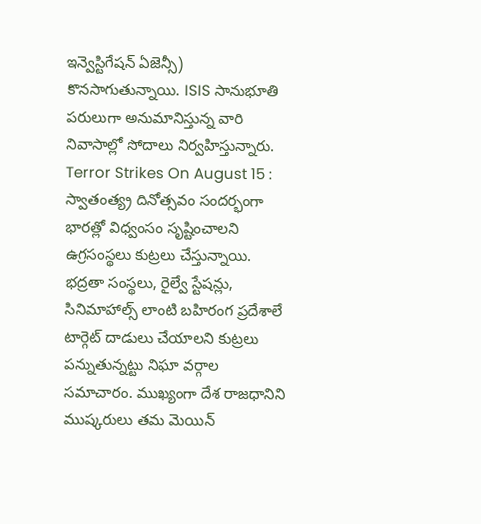ఇన్వెస్టిగేషన్ ఏజెన్సీ) కొనసాగుతున్నాయి. ISIS సానుభూతి పరులుగా అనుమానిస్తున్న వారి నివాసాల్లో సోదాలు నిర్వహిస్తున్నారు.
Terror Strikes On August 15 : స్వాతంత్య్ర దినోత్సవం సందర్భంగా భారత్లో విధ్వంసం సృష్టించాలని ఉగ్రసంస్థలు కుట్రలు చేస్తున్నాయి. భద్రతా సంస్థలు, రైల్వే స్టేషన్లు, సినిమాహాల్స్ లాంటి బహిరంగ ప్రదేశాలే టార్గెట్ దాడులు చేయాలని కుట్రలు పన్నుతున్నట్టు నిఘా వర్గాల సమాచారం. ముఖ్యంగా దేశ రాజధానిని ముష్కరులు తమ మెయిన్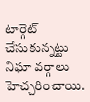టార్గెట్ చేసుకున్నట్టు నిఘా వర్గాలు హెచ్చరించాయి.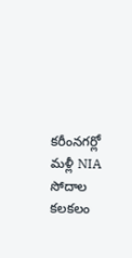కరీంనగర్లో మళ్లీ NIA సోదాల కలకలం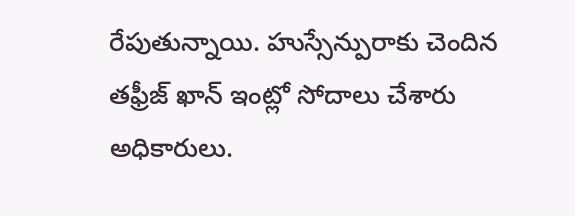రేపుతున్నాయి. హుస్సేన్పురాకు చెందిన తఫ్రీజ్ ఖాన్ ఇంట్లో సోదాలు చేశారు అధికారులు.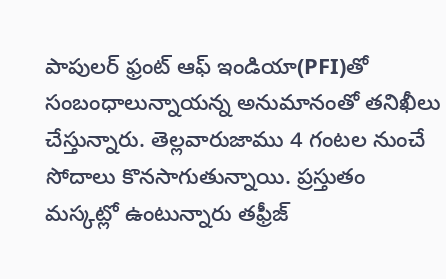పాపులర్ ఫ్రంట్ ఆఫ్ ఇండియా(PFI)తో సంబంధాలున్నాయన్న అనుమానంతో తనిఖీలు చేస్తున్నారు. తెల్లవారుజాము 4 గంటల నుంచే సోదాలు కొనసాగుతున్నాయి. ప్రస్తుతం మస్కట్లో ఉంటున్నారు తఫ్రీజ్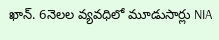ఖాన్. 6నెలల వ్యవధిలో మూడుసార్లు NIA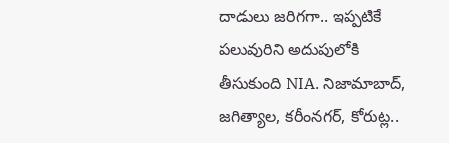దాడులు జరిగగా.. ఇప్పటికే పలువురిని అదుపులోకి తీసుకుంది NIA. నిజామాబాద్, జగిత్యాల, కరీంనగర్, కోరుట్ల..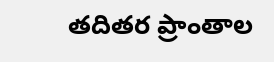తదితర ప్రాంతాల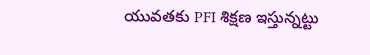యువతకు PFI శిక్షణ ఇస్తున్నట్టు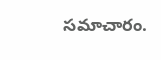సమాచారం.